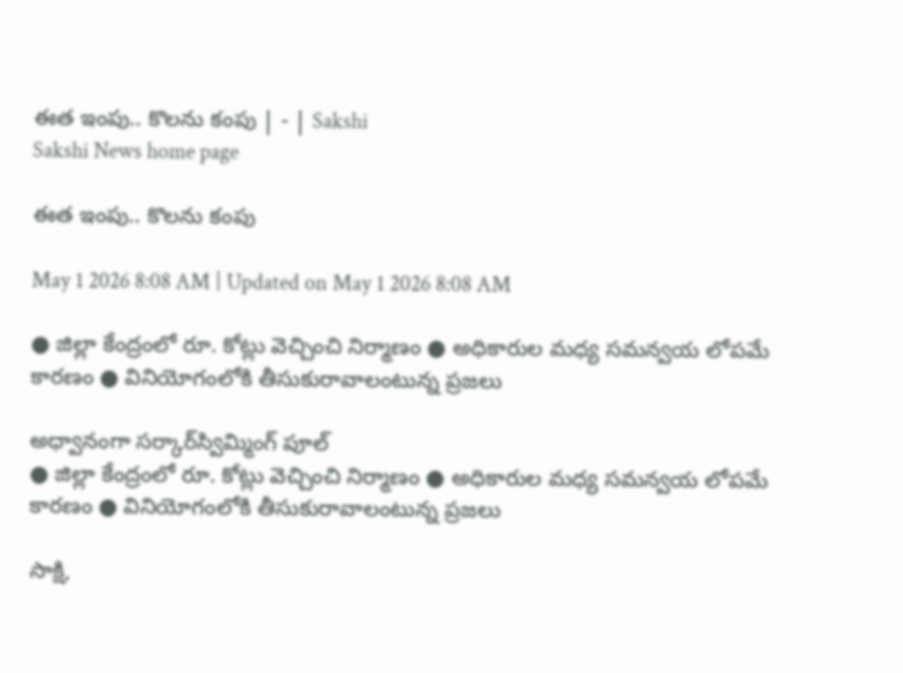ఈత ఇంపు.. కొలను కంపు | - | Sakshi
Sakshi News home page

ఈత ఇంపు.. కొలను కంపు

May 1 2026 8:08 AM | Updated on May 1 2026 8:08 AM

● జిల్లా కేంద్రంలో రూ. కోట్లు వెచ్చించి నిర్మాణం ● అధికారుల మధ్య సమన్వయ లోపమే కారణం ● వినియోగంలోకి తీసుకురావాలంటున్న ప్రజలు

అధ్వానంగా సర్కార్‌స్విమ్మింగ్‌ పూల్‌
● జిల్లా కేంద్రంలో రూ. కోట్లు వెచ్చించి నిర్మాణం ● అధికారుల మధ్య సమన్వయ లోపమే కారణం ● వినియోగంలోకి తీసుకురావాలంటున్న ప్రజలు

సాక్షి,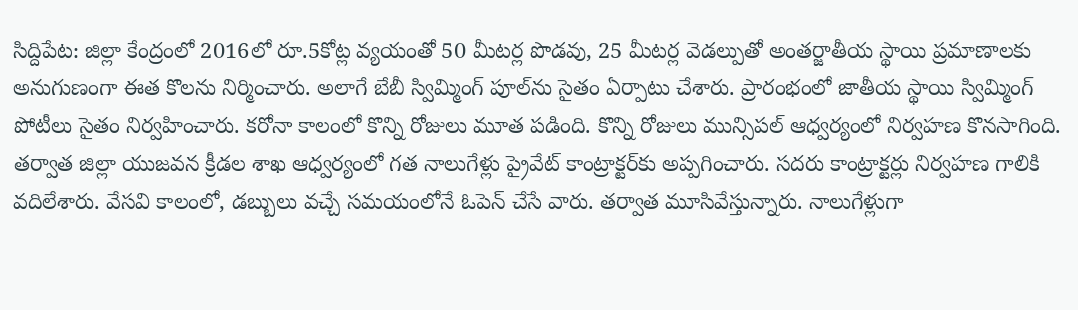సిద్దిపేట: జిల్లా కేంద్రంలో 2016లో రూ.5కోట్ల వ్యయంతో 50 మీటర్ల పొడవు, 25 మీటర్ల వెడల్పుతో అంతర్జాతీయ స్థాయి ప్రమాణాలకు అనుగుణంగా ఈత కొలను నిర్మించారు. అలాగే బేబీ స్విమ్మింగ్‌ పూల్‌ను సైతం ఏర్పాటు చేశారు. ప్రారంభంలో జాతీయ స్థాయి స్విమ్మింగ్‌ పోటీలు సైతం నిర్వహించారు. కరోనా కాలంలో కొన్ని రోజులు మూత పడింది. కొన్ని రోజులు మున్సిపల్‌ ఆధ్వర్యంలో నిర్వహణ కొనసాగింది. తర్వాత జిల్లా యుజవన క్రీడల శాఖ ఆధ్వర్యంలో గత నాలుగేళ్లు ప్రైవేట్‌ కాంట్రాక్టర్‌కు అప్పగించారు. సదరు కాంట్రాక్టర్లు నిర్వహణ గాలికి వదిలేశారు. వేసవి కాలంలో, డబ్బులు వచ్చే సమయంలోనే ఓపెన్‌ చేసే వారు. తర్వాత మూసివేస్తున్నారు. నాలుగేళ్లుగా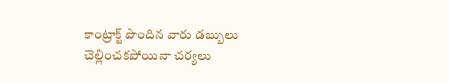కాంట్రాక్ట్‌ పొందిన వారు డబ్బులు చెల్లించకపోయినా చర్యలు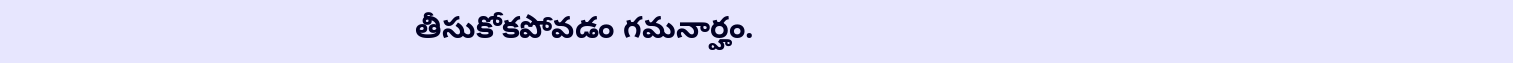తీసుకోకపోవడం గమనార్హం.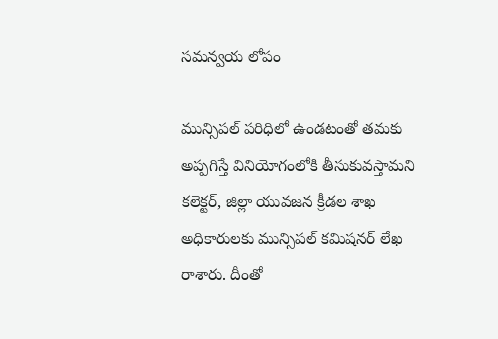సమన్వయ లోపం

మున్సిపల్‌ పరిధిలో ఉండటంతో తమకు అప్పగిస్తే వినియోగంలోకి తీసుకువస్తామని కలెక్టర్‌, జిల్లా యువజన క్రీడల శాఖ అధికారులకు మున్సిపల్‌ కమిషనర్‌ లేఖ రాశారు. దీంతో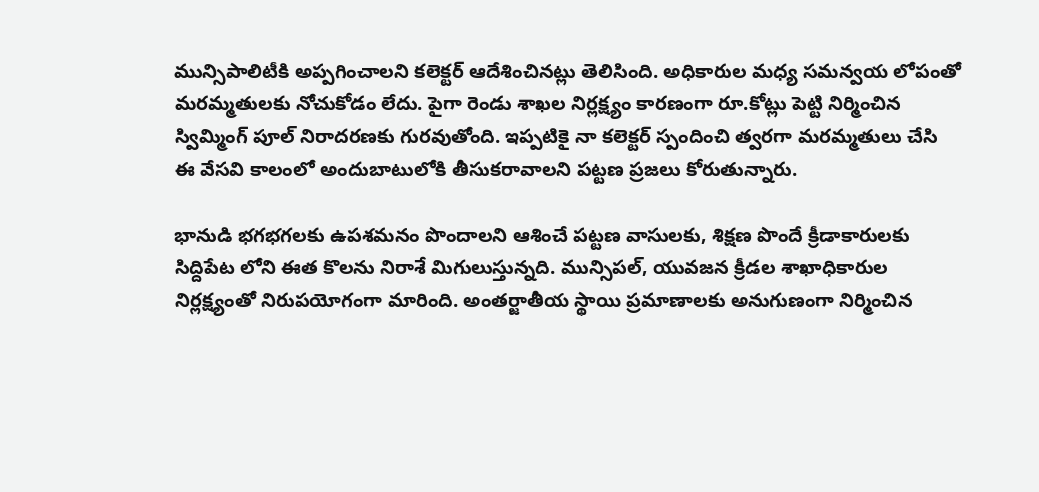మున్సిపాలిటీకి అప్పగించాలని కలెక్టర్‌ ఆదేశించినట్లు తెలిసింది. అధికారుల మధ్య సమన్వయ లోపంతో మరమ్మతులకు నోచుకోడం లేదు. పైగా రెండు శాఖల నిర్లక్ష్యం కారణంగా రూ.కోట్లు పెట్టి నిర్మించిన స్విమ్మింగ్‌ పూల్‌ నిరాదరణకు గురవుతోంది. ఇప్పటికై నా కలెక్టర్‌ స్పందించి త్వరగా మరమ్మతులు చేసి ఈ వేసవి కాలంలో అందుబాటులోకి తీసుకరావాలని పట్టణ ప్రజలు కోరుతున్నారు.

భానుడి భగభగలకు ఉపశమనం పొందాలని ఆశించే పట్టణ వాసులకు, శిక్షణ పొందే క్రీడాకారులకు సిద్దిపేట లోని ఈత కొలను నిరాశే మిగులుస్తున్నది. మున్సిపల్‌, యువజన క్రీడల శాఖాధికారుల నిర్లక్ష్యంతో నిరుపయోగంగా మారింది. అంతర్జాతీయ స్థాయి ప్రమాణాలకు అనుగుణంగా నిర్మించిన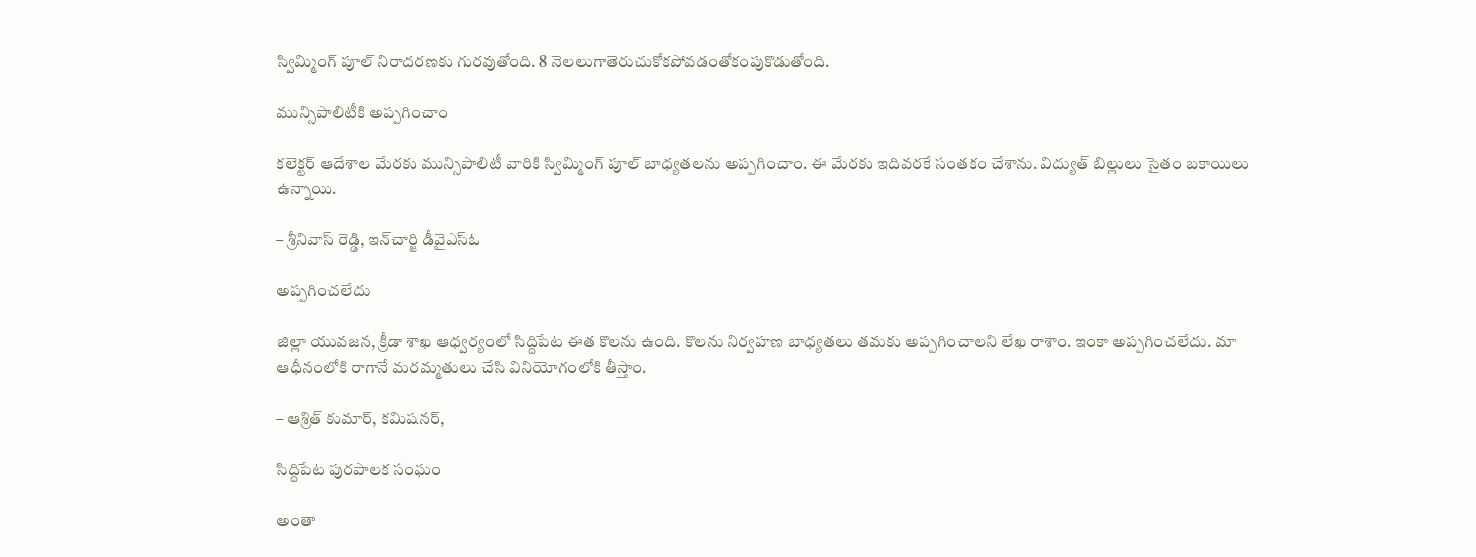స్విమ్మింగ్‌ పూల్‌ నిరాదరణకు గురవుతోంది. 8 నెలలుగాతెరుచుకోకపోవడంతోకంపుకొడుతోంది.

మున్సిపాలిటీకి అప్పగించాం

కలెక్టర్‌ ఆదేశాల మేరకు మున్సిపాలిటీ వారికి స్విమ్మింగ్‌ పూల్‌ బాధ్యతలను అప్పగించాం. ఈ మేరకు ఇదివరకే సంతకం చేశాను. విద్యుత్‌ బిల్లులు సైతం బకాయిలు ఉన్నాయి.

– శ్రీనివాస్‌ రెడ్డి, ఇన్‌చార్జి డీవైఎస్‌ఓ

అప్పగించలేదు

జిల్లా యువజన, క్రీడా శాఖ ఆధ్వర్యంలో సిద్దిపేట ఈత కొలను ఉంది. కొలను నిర్వహణ బాధ్యతలు తమకు అప్పగించాలని లేఖ రాశాం. ఇంకా అప్పగించలేదు. మా ఆధీనంలోకి రాగానే మరమ్మతులు చేసి వినియోగంలోకి తీస్తాం.

– ఆశ్రిత్‌ కుమార్‌, కమిషనర్‌,

సిద్దిపేట పురపాలక సంఘం

అంతా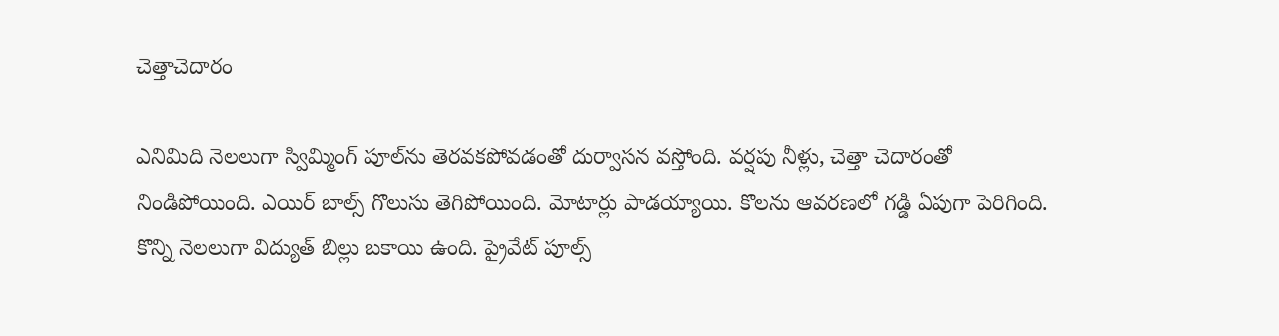చెత్తాచెదారం

ఎనిమిది నెలలుగా స్విమ్మింగ్‌ పూల్‌ను తెరవకపోవడంతో దుర్వాసన వస్తోంది. వర్షపు నీళ్లు, చెత్తా చెదారంతో నిండిపోయింది. ఎయిర్‌ బాల్స్‌ గొలుసు తెగిపోయింది. మోటార్లు పాడయ్యాయి. కొలను ఆవరణలో గడ్డి ఏపుగా పెరిగింది. కొన్ని నెలలుగా విద్యుత్‌ బిల్లు బకాయి ఉంది. ప్రైవేట్‌ పూల్స్‌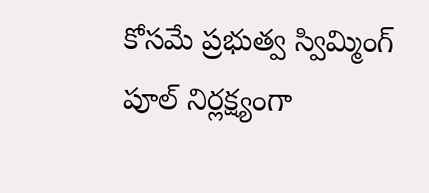కోసమే ప్రభుత్వ స్విమ్మింగ్‌ పూల్‌ నిర్లక్ష్యంగా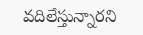వదిలేస్తున్నారని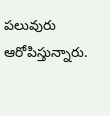పలువురు ఆరోపిస్తున్నారు.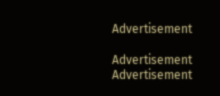Advertisement

Advertisement
Advertisement